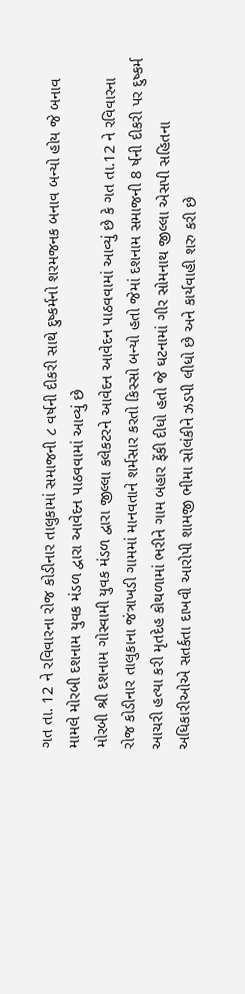ગત તા. 12 ને રવિવારના રોજ કોડીનાર તાલુકામાં સમાજની ૮ વર્ષની દીકરી સાથે દુષ્કર્મનો શરમજનક બનાવ બન્યો હોય જે બનાવ મામલે મોરબી દશનામ યુવક મંડળ દ્વારા આવેદન પાઠવવામાં આવ્યું છે
મોરબી શ્રી દશનામ ગોસ્વામી યુવક મંડળ દ્વારા જીલ્લા કલેકટરને આવેદન આવેદન પાઠવવામાં આવ્યું છે કે ગત તા.12 ને રવિવારના રોજ કોડીનાર તાલુકાના જંત્રાખડી ગામમાં માનવતાને શર્મસાર કરતો કિસ્સો બન્યો હતો જેમાં દશનામ સમાજની 8 ર્ષની દીકરી પર દુષ્કર્મ આચરી હત્યા કરી મૃતદેહ કોથળામાં ભરીને ગામ બહાર ફેંકી દીધો હતો જે ઘટનામાં ગીર સોમનાથ જીલ્લા એસપી સહિતના અધિકારીઓએ સતર્કતા દાખવી આરોપી શામજી ભીમા સોલંકીને ઝડપી લીધો છે અને કાર્યવાહી શરુ કરી છે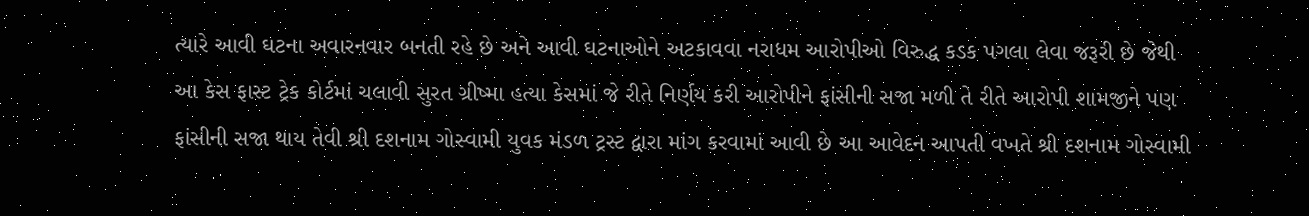ત્યારે આવી ઘટના અવારનવાર બનતી રહે છે અને આવી ઘટનાઓને અટકાવવા નરાધમ આરોપીઓ વિરુદ્ધ કડક પગલા લેવા જરૂરી છે જેથી આ કેસ ફાસ્ટ ટ્રેક કોર્ટમાં ચલાવી સુરત ગ્રીષ્મા હત્યા કેસમાં જે રીતે નિર્ણય કરી આરોપીને ફાંસીની સજા મળી તે રીતે આરોપી શામજીને પણ ફાંસીની સજા થાય તેવી શ્રી દશનામ ગોસ્વામી યુવક મંડળ ટ્રસ્ટ દ્વારા માંગ કરવામાં આવી છે આ આવેદન આપતી વખતે શ્રી દશનામ ગોસ્વામી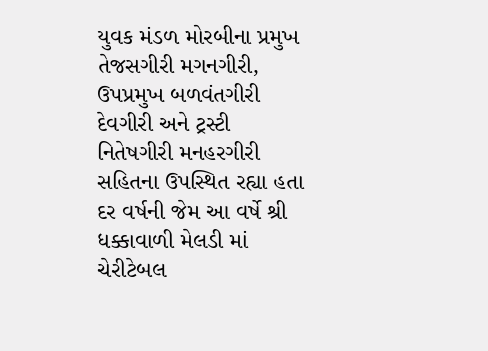યુવક મંડળ મોરબીના પ્રમુખ તેજસગીરી મગનગીરી, ઉપપ્રમુખ બળવંતગીરી દેવગીરી અને ટ્રસ્ટી નિતેષગીરી મનહરગીરી સહિતના ઉપસ્થિત રહ્યા હતા
દર વર્ષની જેમ આ વર્ષે શ્રી ધક્કાવાળી મેલડી માં ચેરીટેબલ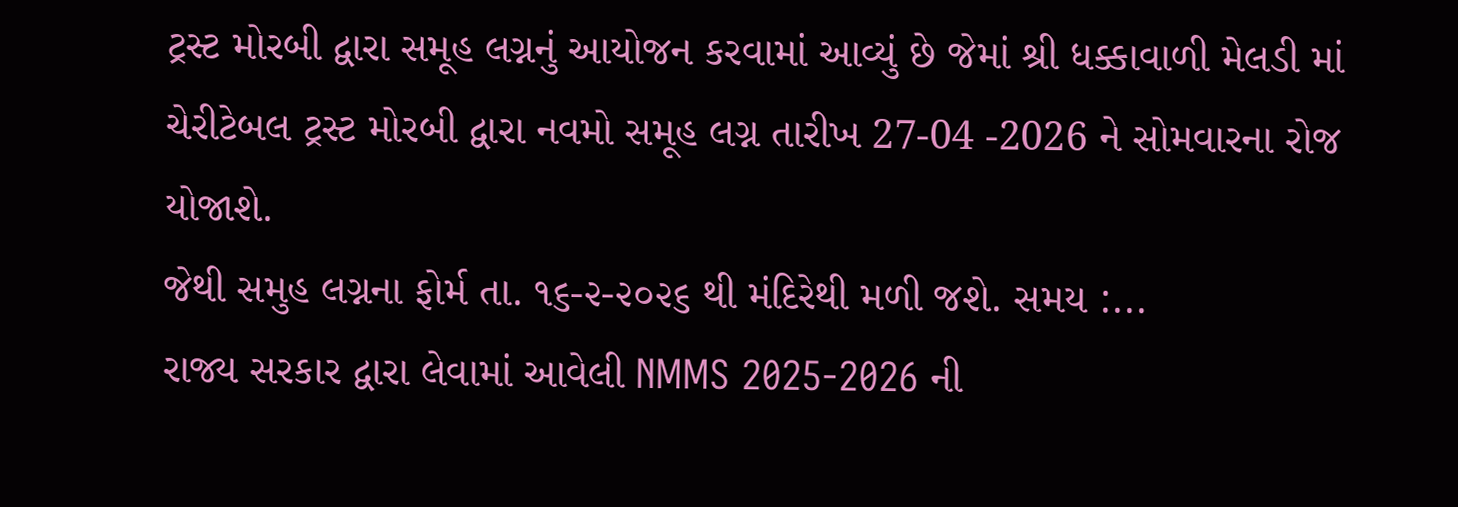ટ્રસ્ટ મોરબી દ્વારા સમૂહ લગ્નનું આયોજન કરવામાં આવ્યું છે જેમાં શ્રી ધક્કાવાળી મેલડી માં ચેરીટેબલ ટ્રસ્ટ મોરબી દ્વારા નવમો સમૂહ લગ્ન તારીખ 27-04 -2026 ને સોમવારના રોજ યોજાશે.
જેથી સમુહ લગ્નના ફોર્મ તા. ૧૬-૨-૨૦૨૬ થી મંદિરેથી મળી જશે. સમય :...
રાજ્ય સરકાર દ્વારા લેવામાં આવેલી NMMS 2025-2026 ની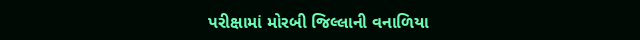પરીક્ષામાં મોરબી જિલ્લાની વનાળિયા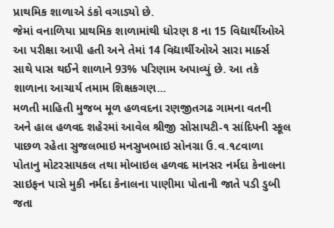પ્રાથમિક શાળાએ ડંકો વગાડ્યો છે.
જેમાં વનાળિયા પ્રાથમિક શાળામાંથી ધોરણ 8 ના 15 વિદ્યાર્થીઓએ આ પરીક્ષા આપી હતી અને તેમાં 14 વિદ્યાર્થીઓએ સારા માર્ક્સ સાથે પાસ થઈને શાળાને 93% પરિણામ અપાવ્યું છે. આ તકે શાળાના આચાર્ય તમામ શિક્ષકગણ...
મળતી માહિતી મુજબ મૂળ હળવદના રણજીતગઢ ગામના વતની અને હાલ હળવદ શહેરમાં આવેલ શ્રીજી સોસાયટી-૧ સાંદિપની સ્કૂલ પાછળ રહેતા સુજલભાઇ મનસુખભાઇ સોનગ્રા ઉ.વ.૧૮વાળા પોતાનુ મોટરસાયકલ તથા મોબાઇલ હળવદ માનસર નર્મદા કેનાલના સાઇફન પાસે મુકી નર્મદા કેનાલના પાણીમા પોતાની જાતે પડી ડુબી જતા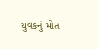યુવકનું મોત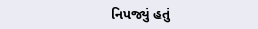નિપજ્યું હતું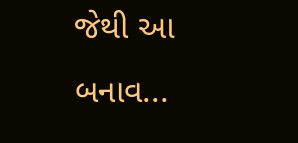જેથી આ બનાવ...